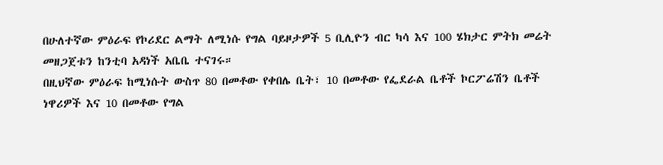በሁለተኛው ምዕራፍ የኮሪደር ልማት ለሚነሱ የግል ባይዞታዎች 5 ቢሊዮን ብር ካሳ እና 100 ሄክታር ምትክ መሬት መዘጋጀቱን ከንቲባ አዳነች አቤቤ ተናገሩ።
በዚህኛው ምዕራፍ ከሚነሱት ውስጥ 80 በመቶው የቀበሌ ቤት፣ 10 በመቶው የፌደራል ቤቶች ኮርፖሬሽን ቤቶች ነዋሪዎች እና 10 በመቶው የግል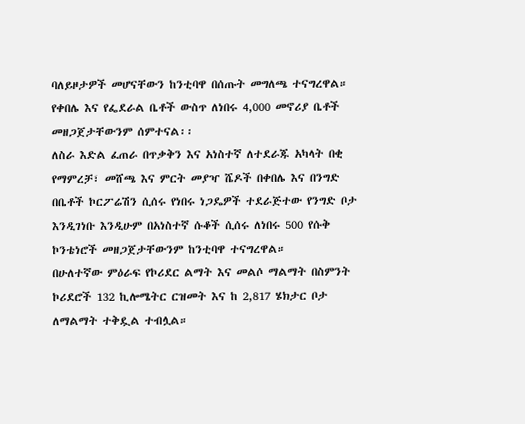ባለይዞታዎች መሆናቸውን ከንቲባዋ በሰጡት መግለጫ ተናግረዋል።
የቀበሌ እና የፌደራል ቤቶች ውስጥ ለነበሩ 4,000 መኖሪያ ቤቶች መዘጋጀታቸውንም ሰምተናል፡፡
ለስራ እድል ፈጠራ በጥቃቅን እና አነስተኛ ለተደራጁ አካላት በቂ የማምረቻ፣ መሸጫ እና ምርት መያዣ ሼዶች በቀበሌ እና በንግድ በቤቶች ኮርፖሬሽን ሲሰሩ የነበሩ ነጋዴዎች ተደራጅተው የንግድ ቦታ እንዲገነቡ እንዲሁም በአነስተኛ ሱቆች ሲሰሩ ለነበሩ 500 የሱቅ ኮንቴነሮች መዘጋጀታቸውንም ከንቲባዋ ተናግረዋል።
በሁለተኛው ምዕራፍ የኮሪደር ልማት እና መልሶ ማልማት በስምንት ኮሪደሮች 132 ኪሎሜትር ርዝመት እና ከ 2,817 ሄክታር ቦታ ለማልማት ተቅዷል ተብሏል።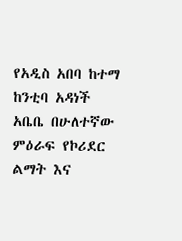የአዲስ አበባ ከተማ ከንቲባ አዳነች አቤቤ በሁለተኛው ምዕራፍ የኮሪደር ልማት እና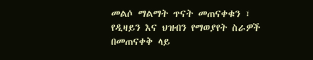መልሶ ማልማት ጥናት መጠናቀቁን ፣ የዲዛይን እና ህዝብን የማወያየት ስራዎች በመጠናቀቅ ላይ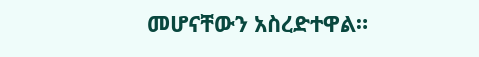መሆናቸውን አስረድተዋል።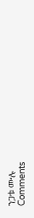ንጋቱ ሙሉ
Comments